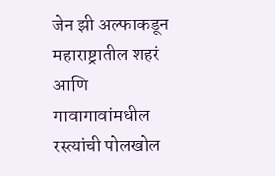जेन झी अल्फाकडून महाराष्ट्रातील शहरं आणि गावागावांमधील रस्त्यांची पोलखोल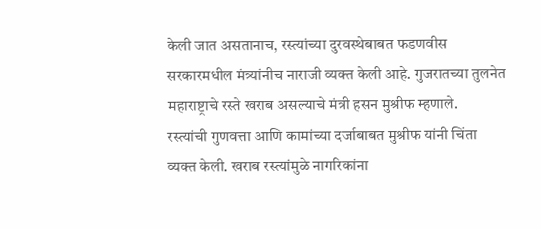केली जात असतानाच, रस्त्यांच्या दुरवस्थेबाबत फडणवीस सरकारमधील मंत्र्यांनीच नाराजी व्यक्त केली आहे. गुजरातच्या तुलनेत महाराष्ट्राचे रस्ते खराब असल्याचे मंत्री हसन मुश्रीफ म्हणाले.
रस्त्यांची गुणवत्ता आणि कामांच्या दर्जाबाबत मुश्रीफ यांनी चिंता व्यक्त केली. खराब रस्त्यांमुळे नागरिकांना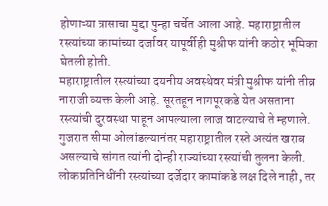होणाऱ्या त्रासाचा मुद्दा पुन्हा चर्चेत आला आहे. महाराष्ट्रातील रस्त्यांच्या कामांच्या दर्जावर यापूर्वीही मुश्रीफ यांनी कठोर भूमिका घेतली होती.
महाराष्ट्रातील रस्त्यांच्या दयनीय अवस्थेवर मंत्री मुश्रीफ यांनी तीव्र नाराजी व्यक्त केली आहे. सूरतहून नागपूरकडे येत असताना रस्त्यांची दुरवस्था पाहून आपल्याला लाज वाटल्याचे ते म्हणाले. गुजरात सीमा ओलांडल्यानंतर महाराष्ट्रातील रस्ते अत्यंत खराब असल्याचे सांगत त्यांनी दोन्ही राज्यांच्या रस्त्यांची तुलना केली. लोकप्रतिनिधींनी रस्त्यांच्या दर्जेदार कामांकडे लक्ष दिले नाही, तर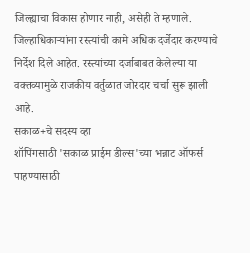जिल्ह्याचा विकास होणार नाही, असेही ते म्हणाले. जिल्हाधिकाऱ्यांना रस्त्यांची कामे अधिक दर्जेदार करण्याचे निर्देश दिले आहेत. रस्त्यांच्या दर्जाबाबत केलेल्या या वक्तव्यामुळे राजकीय वर्तुळात जोरदार चर्चा सुरू झाली आहे.
सकाळ+चे सदस्य व्हा
शॉपिंगसाठी 'सकाळ प्राईम डील्स'च्या भन्नाट ऑफर्स पाहण्यासाठी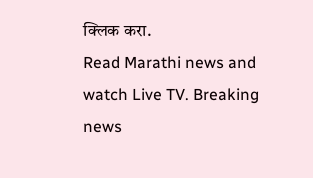क्लिक करा.
Read Marathi news and watch Live TV. Breaking news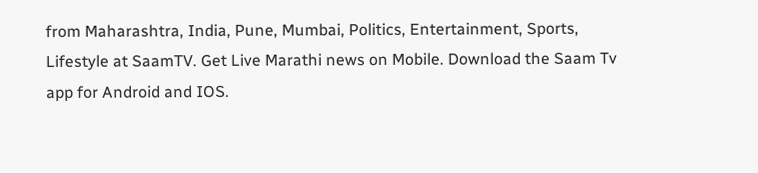from Maharashtra, India, Pune, Mumbai, Politics, Entertainment, Sports, Lifestyle at SaamTV. Get Live Marathi news on Mobile. Download the Saam Tv app for Android and IOS.